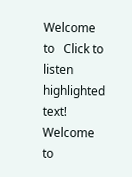Welcome to   Click to listen highlighted text! Welcome to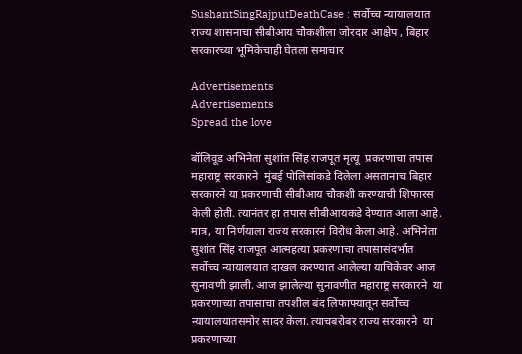SushantSingRajputDeathCase : सर्वोच्च न्यायालयात राज्य शासनाचा सीबीआय चौकशीला जोरदार आक्षेप , बिहार सरकारच्या भूमिकेचाही घेतला समाचार

Advertisements
Advertisements
Spread the love

बॉलिवूड अभिनेता सुशांत सिंह राजपूत मृत्यू  प्रकरणाचा तपास महाराष्ट्र सरकारने  मुंबई पोलिसांकडे दिलेला असतानाच बिहार सरकारने या प्रकरणाची सीबीआय चौकशी करण्याची शिफारस केली होती. त्यानंतर हा तपास सीबीआयकडे देण्यात आला आहे. मात्र, या निर्णयाला राज्य सरकारनं विरोध केला आहे. अभिनेता सुशांत सिंह राजपूत आत्महत्या प्रकरणाचा तपासासंदर्भात सर्वोच्च न्यायालयात दाखल करण्यात आलेल्या याचिकेवर आज सुनावणी झाली. आज झालेल्या सुनावणीत महाराष्ट्र सरकारने  या प्रकरणाच्या तपासाचा तपशील बंद लिफाफ्यातून सर्वोच्च न्यायालयातसमोर सादर केला. त्याचबरोबर राज्य सरकारने  या प्रकरणाच्या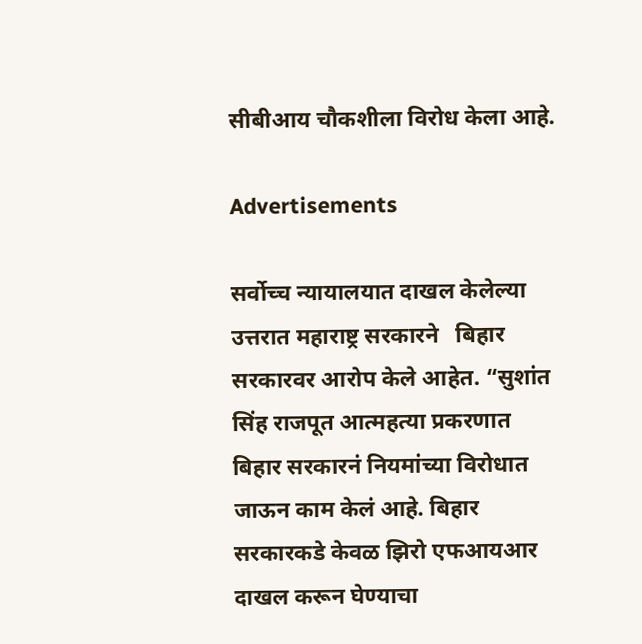सीबीआय चौकशीला विरोध केला आहे.

Advertisements

सर्वोच्च न्यायालयात दाखल केलेल्या उत्तरात महाराष्ट्र सरकारने   बिहार सरकारवर आरोप केले आहेत. “सुशांत सिंह राजपूत आत्महत्या प्रकरणात बिहार सरकारनं नियमांच्या विरोधात जाऊन काम केलं आहे. बिहार सरकारकडे केवळ झिरो एफआयआर दाखल करून घेण्याचा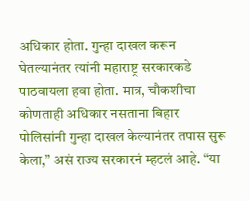अधिकार होता. गुन्हा दाखल करून घेतल्यानंतर त्यांनी महाराष्ट्र सरकारकडे पाठवायला हवा होता. मात्र, चौकशीचा कोणताही अधिकार नसताना बिहार पोलिसांनी गुन्हा दाखल केल्यानंतर तपास सुरू केला,” असं राज्य सरकारनं म्हटलं आहे. “या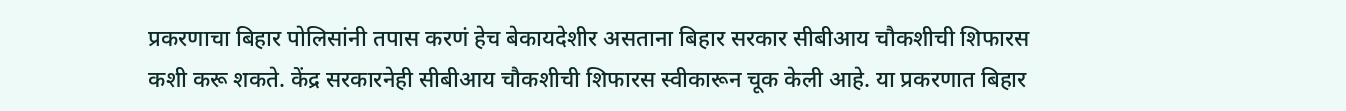प्रकरणाचा बिहार पोलिसांनी तपास करणं हेच बेकायदेशीर असताना बिहार सरकार सीबीआय चौकशीची शिफारस कशी करू शकते. केंद्र सरकारनेही सीबीआय चौकशीची शिफारस स्वीकारून चूक केली आहे. या प्रकरणात बिहार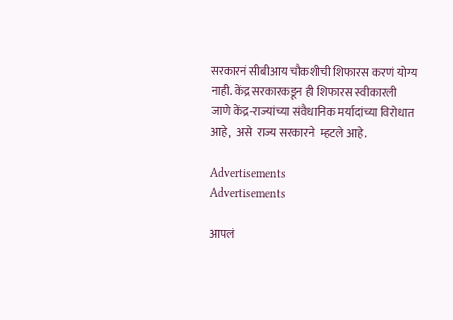सरकारनं सीबीआय चौकशीची शिफारस करणं योग्य नाही. केंद्र सरकारकडून ही शिफारस स्वीकारली जाणे केंद्र-राज्यांच्या संवैधानिक मर्यादांच्या विरोधात आहे,  असे  राज्य सरकारने  म्हटले आहे.

Advertisements
Advertisements

आपलं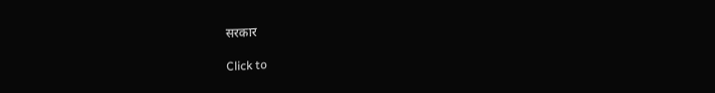सरकार

Click to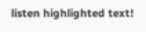listen highlighted text!